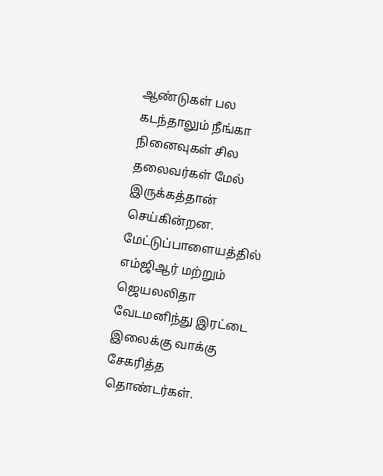ஆண்டுகள் பல கடந்தாலும் நீங்கா நினைவுகள் சில தலைவர்கள் மேல் இருக்கத்தான் செய்கின்றன. மேட்டுப்பாளையத்தில் எம்ஜிஆர் மற்றும் ஜெயலலிதா வேடமனிந்து இரட்டை இலைக்கு வாக்கு சேகரித்த தொண்டர்கள்.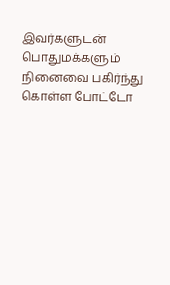இவர்களுடன் பொதுமக்களும் நினைவை பகிர்ந்து கொள்ள போட்டோ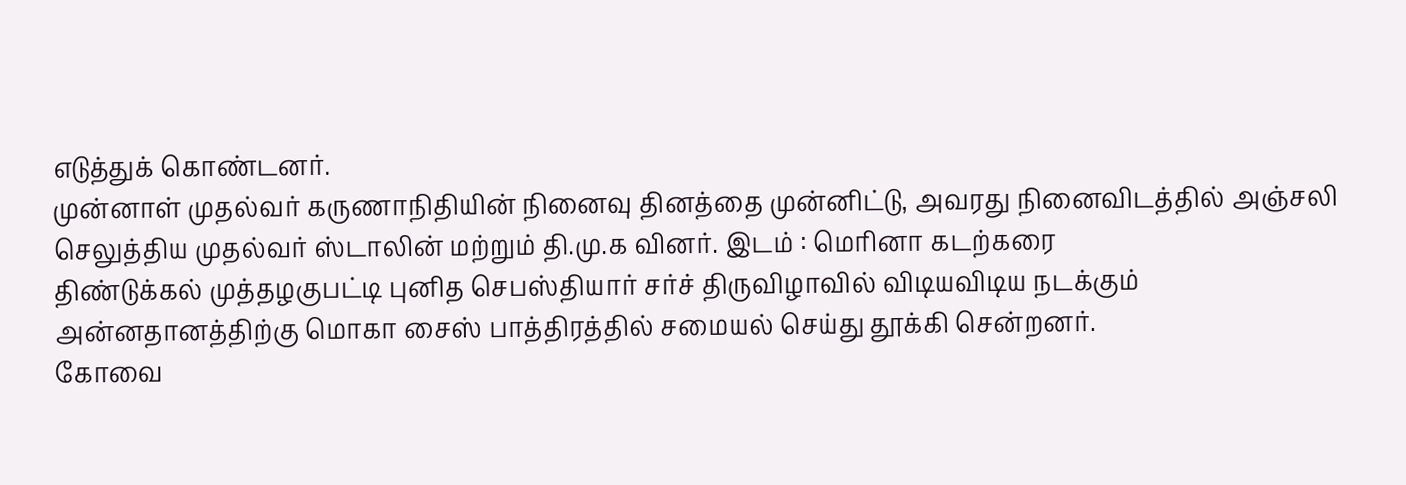எடுத்துக் கொண்டனர்.
முன்னாள் முதல்வர் கருணாநிதியின் நினைவு தினத்தை முன்னிட்டு, அவரது நினைவிடத்தில் அஞ்சலி செலுத்திய முதல்வர் ஸ்டாலின் மற்றும் தி.மு.க வினர். இடம் : மெரினா கடற்கரை
திண்டுக்கல் முத்தழகுபட்டி புனித செபஸ்தியார் சர்ச் திருவிழாவில் விடியவிடிய நடக்கும் அன்னதானத்திற்கு மொகா சைஸ் பாத்திரத்தில் சமையல் செய்து தூக்கி சென்றனர்.
கோவை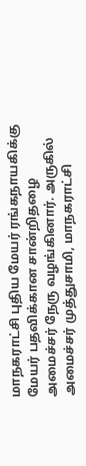மாநகராட்சி புதிய மேயர் ரங்கநாயகிக்கு மேயர் பதவிக்கான சான்றிதழை அமைச்சர் நேரு வழங்கினார். அருகில் அமைச்சர் முத்துசாமி, மாநகராட்சி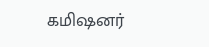கமிஷனர்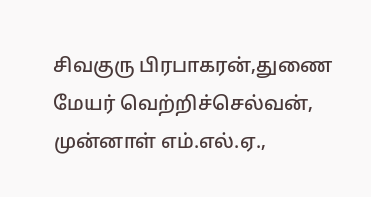சிவகுரு பிரபாகரன்,துணை மேயர் வெற்றிச்செல்வன், முன்னாள் எம்.எல்.ஏ.,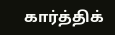கார்த்திக்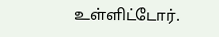உள்ளிட்டோர்.